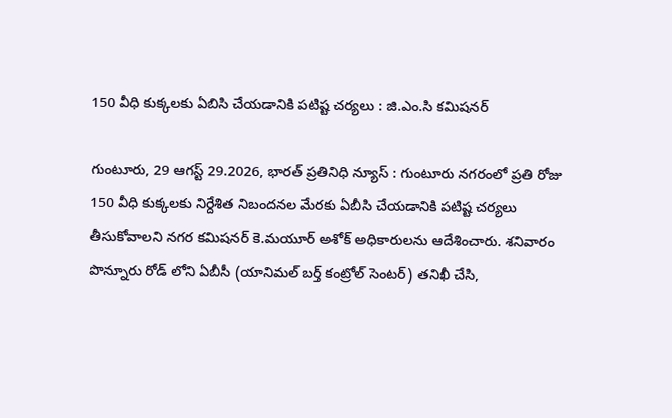150 వీధి కుక్కలకు ఏబిసి చేయడానికి పటిష్ట చర్యలు : జి.ఎం.సి కమిషనర్

గుంటూరు, 29 ఆగస్ట్ 29.2026, భారత్ ప్రతినిధి న్యూస్ : గుంటూరు నగరంలో ప్రతి రోజు 150 వీధి కుక్కలకు నిర్దేశిత నిబందనల మేరకు ఏబీసి చేయడానికి పటిష్ట చర్యలు తీసుకోవాలని నగర కమిషనర్ కె.మయూర్ అశోక్ అధికారులను ఆదేశించారు. శనివారం పొన్నూరు రోడ్ లోని ఏబీసీ (యానిమల్ బర్త్ కంట్రోల్ సెంటర్) తనిఖీ చేసి,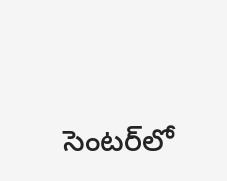సెంటర్‌లో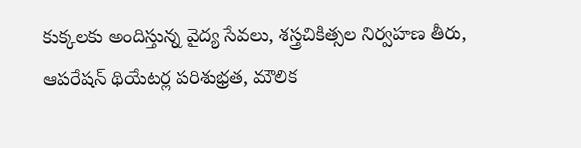కుక్కలకు అందిస్తున్న వైద్య సేవలు, శస్త్రచికిత్సల నిర్వహణ తీరు, ఆపరేషన్ థియేటర్ల పరిశుభ్రత, మౌలిక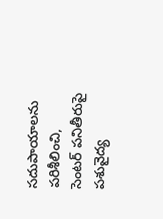సదుపాయాలను పరిశీలించి, సెంటర్ పనితీరుపై పశువైద్య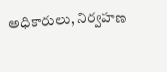అధికారులు, నిర్వహణ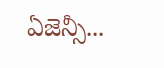ఏజెన్సీ...